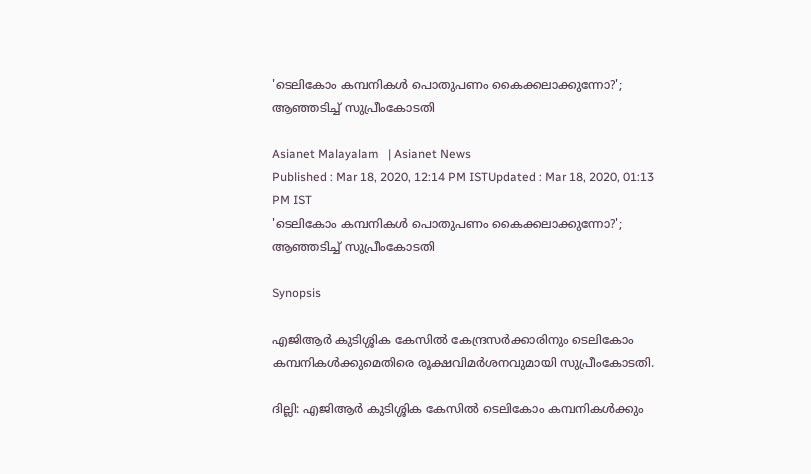'ടെലികോം കമ്പനികള്‍ പൊതുപണം കൈക്കലാക്കുന്നോ?'; ആഞ്ഞടിച്ച് സുപ്രീംകോടതി

Asianet Malayalam   | Asianet News
Published : Mar 18, 2020, 12:14 PM ISTUpdated : Mar 18, 2020, 01:13 PM IST
'ടെലികോം കമ്പനികള്‍ പൊതുപണം കൈക്കലാക്കുന്നോ?'; ആഞ്ഞടിച്ച് സുപ്രീംകോടതി

Synopsis

എജിആര്‍ കുടിശ്ശിക കേസില്‍ കേന്ദ്രസര്‍ക്കാരിനും ടെലികോം കമ്പനികള്‍ക്കുമെതിരെ രൂക്ഷവിമര്‍ശനവുമായി സുപ്രീംകോടതി.

ദില്ലി: എജിആര്‍ കുടിശ്ശിക കേസില്‍ ടെലികോം കമ്പനികള്‍ക്കും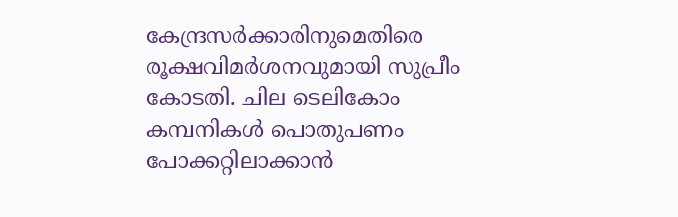കേന്ദ്രസര്‍ക്കാരിനുമെതിരെ രൂക്ഷവിമര്‍ശനവുമായി സുപ്രീം കോടതി. ചില ടെലികോം കമ്പനികള്‍ പൊതുപണം പോക്കറ്റിലാക്കാന്‍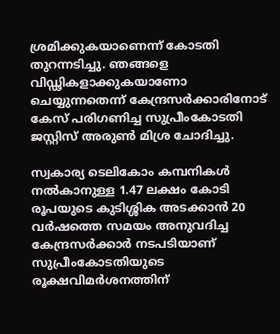ശ്രമിക്കുകയാണെന്ന് കോടതി തുറന്നടിച്ചു. ഞങ്ങളെ വിഡ്ഢികളാക്കുകയാണോ ചെയ്യുന്നതെന്ന് കേന്ദ്രസര്‍ക്കാരിനോട് കേസ് പരിഗണിച്ച സുപ്രീംകോടതി ജസ്റ്റിസ് അരുണ്‍ മിശ്ര ചോദിച്ചു.

സ്വകാര്യ ടെലികോം കമ്പനികൾ നൽകാനുള്ള 1.47 ലക്ഷം കോടി രൂപയുടെ കുടിശ്ശിക അടക്കാൻ 20 വർഷത്തെ സമയം അനുവദിച്ച കേന്ദ്രസര്‍ക്കാര്‍ നടപടിയാണ് സുപ്രീംകോടതിയുടെ രൂക്ഷവിമര്‍ശനത്തിന്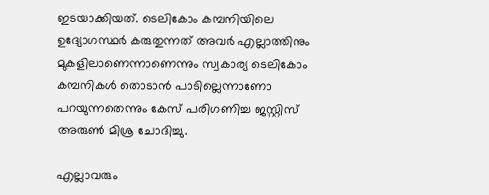ഇടയാക്കിയത്. ടെലികോം കമ്പനിയിലെ ഉദ്യോഗസ്ഥര്‍ കരുതുന്നത് അവര്‍ എല്ലാത്തിനും മുകളിലാണെന്നാണെന്നും സ്വകാര്യ ടെലികോം കമ്പനികള്‍ തൊടാന്‍ പാടില്ലെന്നാണോ പറയുന്നതെന്നും കേസ് പരിഗണിച്ച ജസ്റ്റിസ് അരുണ്‍ മിശ്ര ചോദിച്ചു.

എല്ലാവരും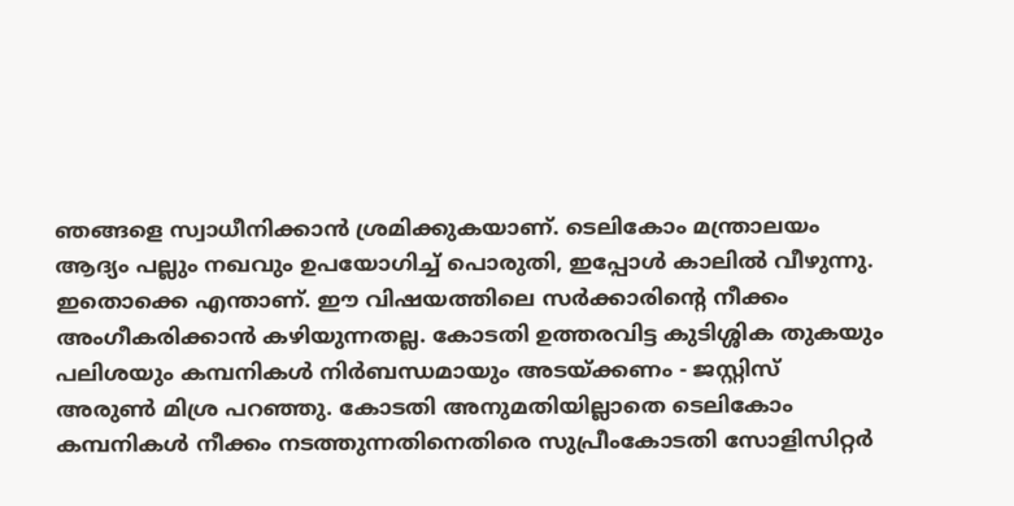ഞങ്ങളെ സ്വാധീനിക്കാൻ ശ്രമിക്കുകയാണ്. ടെലികോം മന്ത്രാലയം ആദ്യം പല്ലും നഖവും ഉപയോഗിച്ച് പൊരുതി, ഇപ്പോൾ കാലിൽ വീഴുന്നു. ഇതൊക്കെ എന്താണ്. ഈ വിഷയത്തിലെ സര്‍ക്കാരിന്‍റെ നീക്കം അംഗീകരിക്കാന്‍ കഴിയുന്നതല്ല. കോടതി ഉത്തരവിട്ട കുടിശ്ശിക തുകയും പലിശയും കമ്പനികള്‍ നിര്‍ബന്ധമായും അടയ്ക്കണം - ജസ്റ്റിസ് അരുണ്‍ മിശ്ര പറഞ്ഞു. കോടതി അനുമതിയില്ലാതെ ടെലികോം കമ്പനികള്‍ നീക്കം നടത്തുന്നതിനെതിരെ സുപ്രീംകോടതി സോളിസിറ്റര്‍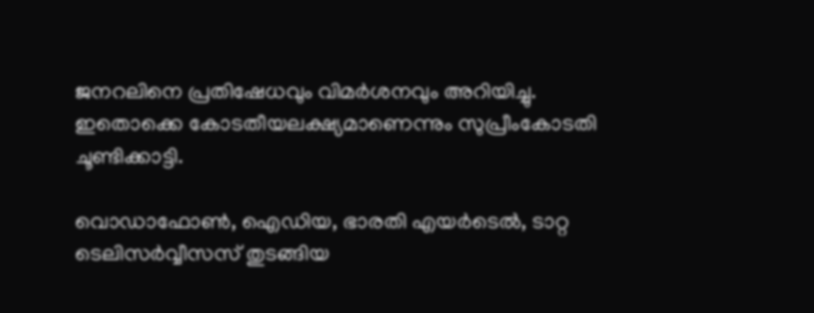ജനറലിനെ പ്രതിഷേധവും വിമര്‍ശനവും അറിയിച്ചു. ഇതൊക്കെ കോടതീയലക്ഷ്യമാണെന്നും സുപ്രീംകോടതി ചൂണ്ടിക്കാട്ടി.

വൊഡാഫോണ്‍, ഐഡിയ, ഭാരതി എയര്‍ടെല്‍, ടാറ്റ ടെലിസര്‍വ്വീസസ് തുടങ്ങിയ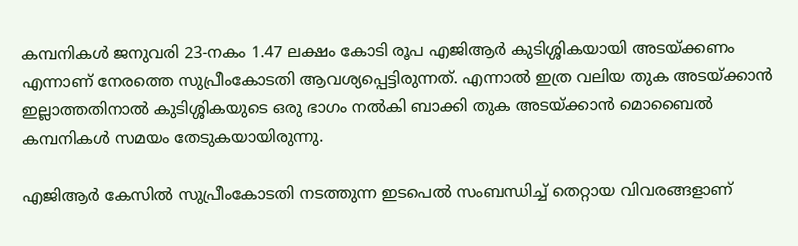കമ്പനികള്‍ ജനുവരി 23-നകം 1.47 ലക്ഷം കോടി രൂപ എജിആര്‍ കുടിശ്ശികയായി അടയ്ക്കണം എന്നാണ് നേരത്തെ സുപ്രീംകോടതി ആവശ്യപ്പെട്ടിരുന്നത്. എന്നാല്‍ ഇത്ര വലിയ തുക അടയ്ക്കാന്‍ ഇല്ലാത്തതിനാല്‍ കുടിശ്ശികയുടെ ഒരു ഭാഗം നല്‍കി ബാക്കി തുക അടയ്ക്കാന്‍ മൊബൈല്‍ കമ്പനികള്‍ സമയം തേടുകയായിരുന്നു.

എജിആര്‍ കേസില്‍ സുപ്രീംകോടതി നടത്തുന്ന ഇടപെല്‍ സംബന്ധിച്ച് തെറ്റായ വിവരങ്ങളാണ്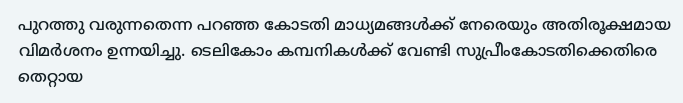പുറത്തു വരുന്നതെന്ന പറഞ്ഞ കോടതി മാധ്യമങ്ങള്‍ക്ക് നേരെയും അതിരൂക്ഷമായ വിമര്‍ശനം ഉന്നയിച്ചു. ടെലികോം കമ്പനികള്‍ക്ക് വേണ്ടി സുപ്രീംകോടതിക്കെതിരെ തെറ്റായ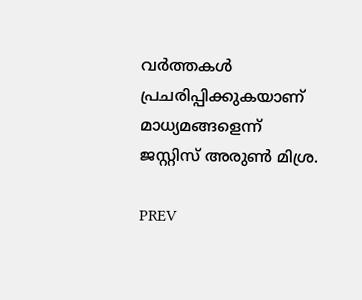വര്‍ത്തകള്‍ പ്രചരിപ്പിക്കുകയാണ് മാധ്യമങ്ങളെന്ന് ജസ്റ്റിസ് അരുണ്‍ മിശ്ര.

PREV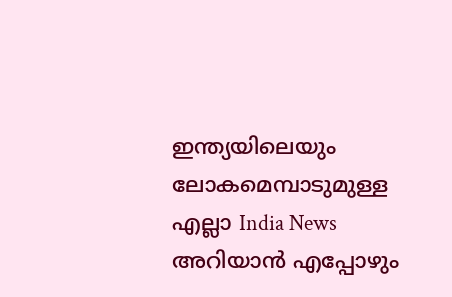ഇന്ത്യയിലെയും ലോകമെമ്പാടുമുള്ള എല്ലാ India News അറിയാൻ എപ്പോഴും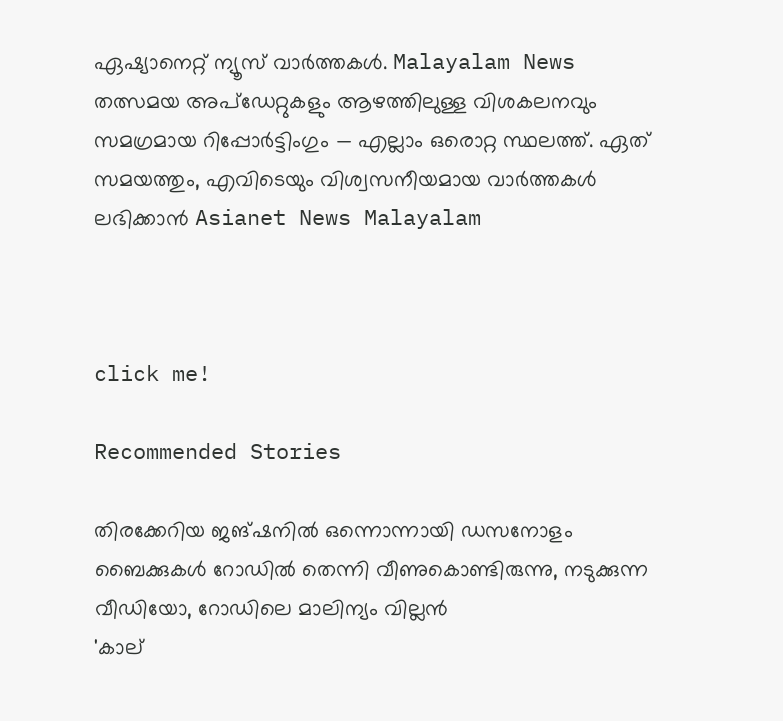ഏഷ്യാനെറ്റ് ന്യൂസ് വാർത്തകൾ. Malayalam News   തത്സമയ അപ്‌ഡേറ്റുകളും ആഴത്തിലുള്ള വിശകലനവും സമഗ്രമായ റിപ്പോർട്ടിംഗും — എല്ലാം ഒരൊറ്റ സ്ഥലത്ത്. ഏത് സമയത്തും, എവിടെയും വിശ്വസനീയമായ വാർത്തകൾ ലഭിക്കാൻ Asianet News Malayalam



click me!

Recommended Stories

തിരക്കേറിയ ജങ്ഷനിൽ ഒന്നൊന്നായി ഡസനോളം ബൈക്കുകൾ റോഡിൽ തെന്നി വീണുകൊണ്ടിരുന്നു, നടുക്കുന്ന വീഡിയോ, റോഡിലെ മാലിന്യം വില്ലൻ
'കാല്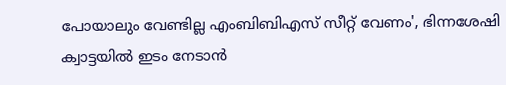പോയാലും വേണ്ടില്ല എംബിബിഎസ് സീറ്റ് വേണം', ഭിന്നശേഷി ക്വാട്ടയിൽ ഇടം നേടാൻ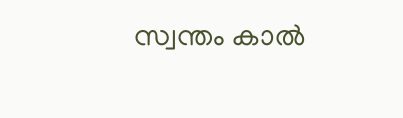സ്വന്തം കാൽ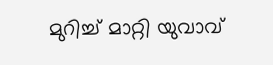മുറിച്ച് മാറ്റി യുവാവ്